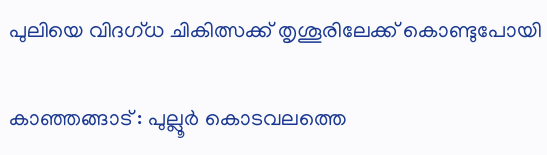പുലിയെ വിദഗ്ധ ചികിത്സക്ക് തൃശൂരിലേക്ക് കൊണ്ടുപോയി

കാഞ്ഞങ്ങാട് : പുല്ലൂര്‍ കൊടവലത്തെ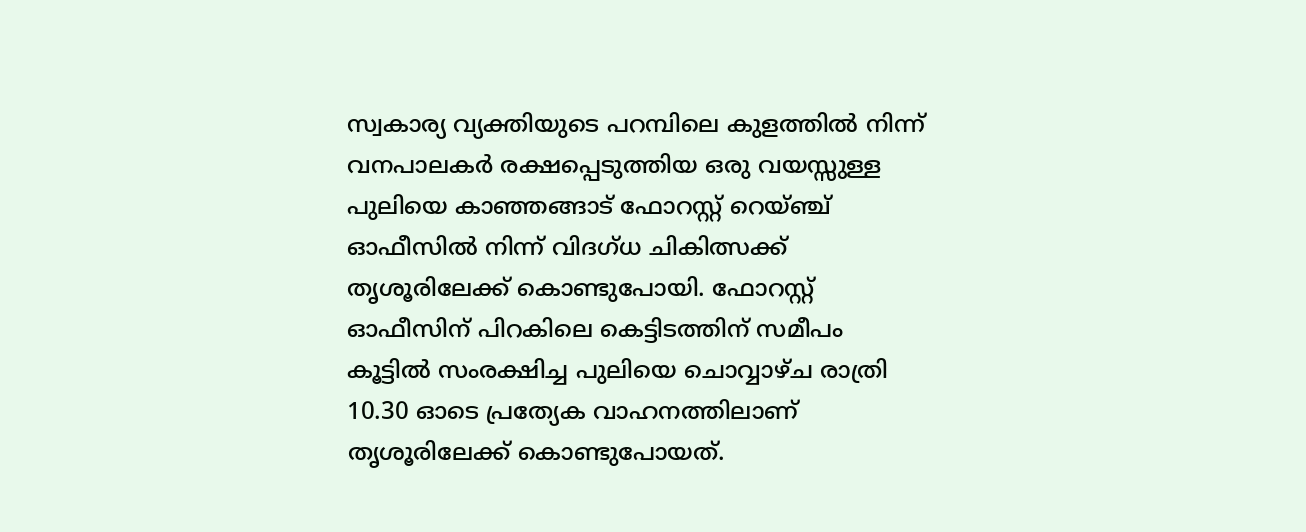സ്വകാര്യ വ്യക്തിയുടെ പറമ്പിലെ കുളത്തില്‍ നിന്ന് വനപാലകര്‍ രക്ഷപ്പെടുത്തിയ ഒരു വയസ്സുള്ള പുലിയെ കാഞ്ഞങ്ങാട് ഫോറസ്റ്റ് റെയ്ഞ്ച് ഓഫീസില്‍ നിന്ന് വിദഗ്ധ ചികിത്സക്ക് തൃശൂരിലേക്ക് കൊണ്ടുപോയി. ഫോറസ്റ്റ് ഓഫീസിന് പിറകിലെ കെട്ടിടത്തിന് സമീപം കൂട്ടില്‍ സംരക്ഷിച്ച പുലിയെ ചൊവ്വാഴ്ച രാത്രി 10.30 ഓടെ പ്രത്യേക വാഹനത്തിലാണ് തൃശൂരിലേക്ക് കൊണ്ടുപോയത്.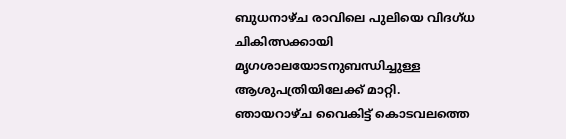ബുധനാഴ്ച രാവിലെ പുലിയെ വിദഗ്ധ ചികിത്സക്കായി മൃഗശാലയോടനുബന്ധിച്ചുള്ള ആശുപത്രിയിലേക്ക് മാറ്റി. ഞായറാഴ്ച വൈകിട്ട് കൊടവലത്തെ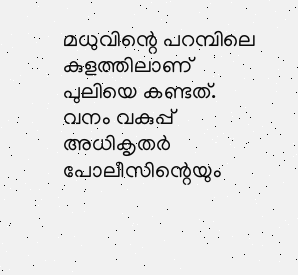മധുവിന്റെ പറമ്പിലെ കുളത്തിലാണ് പുലിയെ കണ്ടത്. വനം വകുപ്പ് അധികൃതര്‍ പോലീസിന്റെയും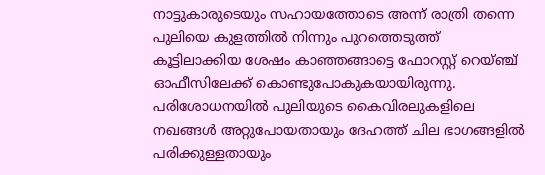നാട്ടുകാരുടെയും സഹായത്തോടെ അന്ന് രാത്രി തന്നെ പുലിയെ കുളത്തില്‍ നിന്നും പുറത്തെടുത്ത് കൂട്ടിലാക്കിയ ശേഷം കാഞ്ഞങ്ങാട്ടെ ഫോറസ്റ്റ് റെയ്ഞ്ച് ഓഫീസിലേക്ക് കൊണ്ടുപോകുകയായിരുന്നു. പരിശോധനയില്‍ പുലിയുടെ കൈവിരലുകളിലെ നഖങ്ങള്‍ അറ്റുപോയതായും ദേഹത്ത് ചില ഭാഗങ്ങളില്‍ പരിക്കുള്ളതായും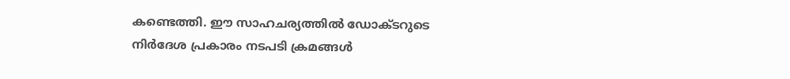കണ്ടെത്തി. ഈ സാഹചര്യത്തില്‍ ഡോക്ടറുടെ നിര്‍ദേശ പ്രകാരം നടപടി ക്രമങ്ങള്‍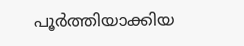പൂര്‍ത്തിയാക്കിയ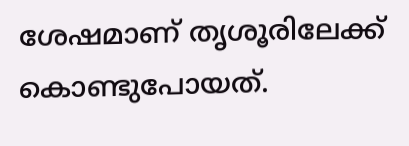ശേഷമാണ് തൃശൂരിലേക്ക് കൊണ്ടുപോയത്.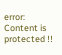error: Content is protected !!